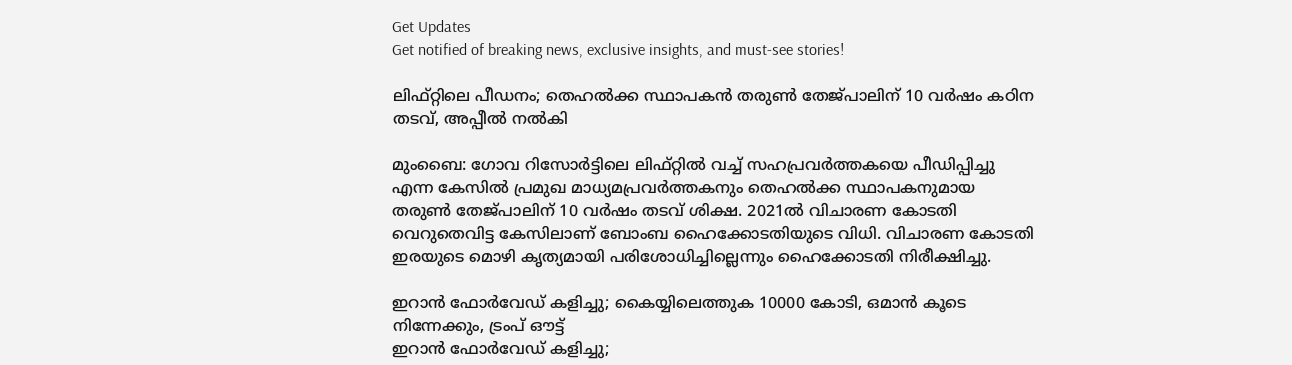Get Updates
Get notified of breaking news, exclusive insights, and must-see stories!

ലിഫ്റ്റിലെ പീഡനം; തെഹല്‍ക്ക സ്ഥാപകന്‍ തരുണ്‍ തേജ്പാലിന് 10 വര്‍ഷം കഠിന തടവ്, അപ്പീല്‍ നല്‍കി

മുംബൈ: ഗോവ റിസോര്‍ട്ടിലെ ലിഫ്റ്റില്‍ വച്ച് സഹപ്രവര്‍ത്തകയെ പീഡിപ്പിച്ചു എന്ന കേസില്‍ പ്രമുഖ മാധ്യമപ്രവര്‍ത്തകനും തെഹല്‍ക്ക സ്ഥാപകനുമായ തരുണ്‍ തേജ്പാലിന് 10 വര്‍ഷം തടവ് ശിക്ഷ. 2021ല്‍ വിചാരണ കോടതി വെറുതെവിട്ട കേസിലാണ് ബോംബ ഹൈക്കോടതിയുടെ വിധി. വിചാരണ കോടതി ഇരയുടെ മൊഴി കൃത്യമായി പരിശോധിച്ചില്ലെന്നും ഹൈക്കോടതി നിരീക്ഷിച്ചു.

ഇറാന്‍ ഫോര്‍വേഡ് കളിച്ചു; കൈയ്യിലെത്തുക 10000 കോടി, ഒമാന്‍ കൂടെ നിന്നേക്കും, ട്രംപ് ഔട്ട്
ഇറാന്‍ ഫോര്‍വേഡ് കളിച്ചു;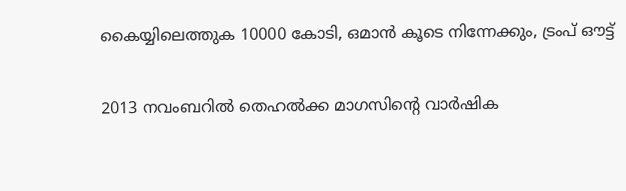കൈയ്യിലെത്തുക 10000 കോടി, ഒമാന്‍ കൂടെ നിന്നേക്കും, ട്രംപ് ഔട്ട്

2013 നവംബറില്‍ തെഹല്‍ക്ക മാഗസിന്റെ വാര്‍ഷിക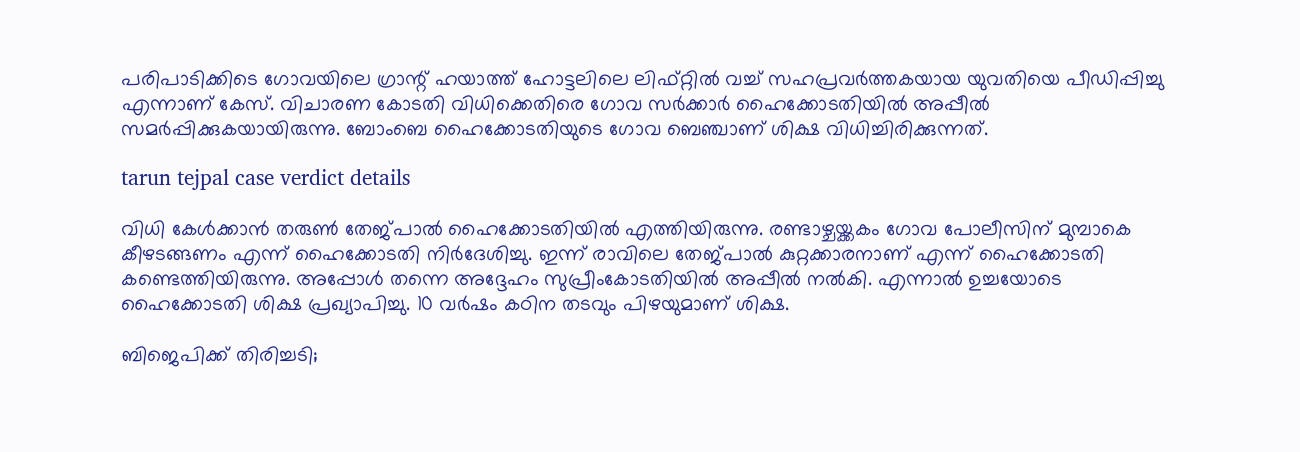പരിപാടിക്കിടെ ഗോവയിലെ ഗ്രാന്റ് ഹയാത്ത് ഹോട്ടലിലെ ലിഫ്റ്റില്‍ വച്ച് സഹപ്രവര്‍ത്തകയായ യുവതിയെ പീഡിപ്പിച്ചു എന്നാണ് കേസ്. വിചാരണ കോടതി വിധിക്കെതിരെ ഗോവ സര്‍ക്കാര്‍ ഹൈക്കോടതിയില്‍ അപ്പീല്‍ സമര്‍പ്പിക്കുകയായിരുന്നു. ബോംബെ ഹൈക്കോടതിയുടെ ഗോവ ബെഞ്ചാണ് ശിക്ഷ വിധിച്ചിരിക്കുന്നത്.

tarun tejpal case verdict details

വിധി കേള്‍ക്കാന്‍ തരുണ്‍ തേജ്പാല്‍ ഹൈക്കോടതിയില്‍ എത്തിയിരുന്നു. രണ്ടാഴ്ചയ്ക്കകം ഗോവ പോലീസിന് മുമ്പാകെ കീഴടങ്ങണം എന്ന് ഹൈക്കോടതി നിര്‍ദേശിച്ചു. ഇന്ന് രാവിലെ തേജ്പാല്‍ കുറ്റക്കാരനാണ് എന്ന് ഹൈക്കോടതി കണ്ടെത്തിയിരുന്നു. അപ്പോള്‍ തന്നെ അദ്ദേഹം സുപ്രീംകോടതിയില്‍ അപ്പീല്‍ നല്‍കി. എന്നാല്‍ ഉച്ചയോടെ ഹൈക്കോടതി ശിക്ഷ പ്രഖ്യാപിച്ചു. 10 വര്‍ഷം കഠിന തടവും പിഴയുമാണ് ശിക്ഷ.

ബിജെപിക്ക് തിരിച്ചടി;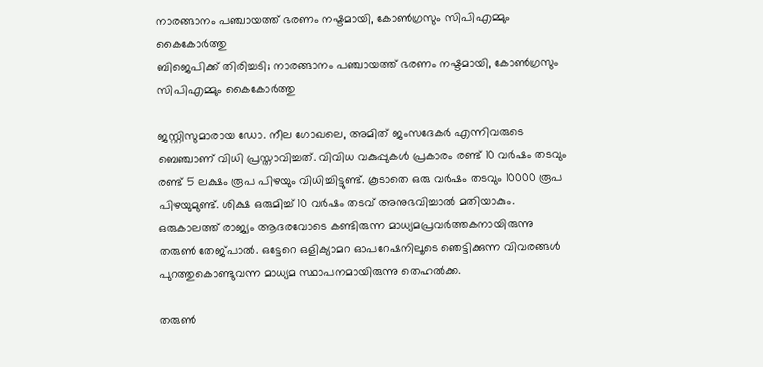നാരങ്ങാനം പഞ്ചായത്ത് ഭരണം നഷ്ടമായി, കോണ്‍ഗ്രസും സിപിഎമ്മും കൈകോര്‍ത്തു
ബിജെപിക്ക് തിരിച്ചടി; നാരങ്ങാനം പഞ്ചായത്ത് ഭരണം നഷ്ടമായി, കോണ്‍ഗ്രസും സിപിഎമ്മും കൈകോര്‍ത്തു

ജസ്റ്റിസുമാരായ ഡോ. നീല ഗോഖലെ, അമിത് ജംസദേകര്‍ എന്നിവരുടെ ബെഞ്ചാണ് വിധി പ്രസ്താവിച്ചത്. വിവിധ വകുപ്പുകള്‍ പ്രകാരം രണ്ട് 10 വര്‍ഷം തടവും രണ്ട് 5 ലക്ഷം രൂപ പിഴയും വിധിച്ചിട്ടുണ്ട്. കൂടാതെ ഒരു വര്‍ഷം തടവും 10000 രൂപ പിഴയുമുണ്ട്. ശിക്ഷ ഒരുമിച്ച് 10 വര്‍ഷം തടവ് അനുഭവിച്ചാല്‍ മതിയാകും. ഒരുകാലത്ത് രാജ്യം ആദരവോടെ കണ്ടിരുന്ന മാധ്യമപ്രവര്‍ത്തകനായിരുന്നു തരുണ്‍ തേജ്പാല്‍. ഒട്ടേറെ ഒളിക്യാമറ ഓപറേഷനിലൂടെ ഞെട്ടിക്കുന്ന വിവരങ്ങള്‍ പുറത്തുകൊണ്ടുവന്ന മാധ്യമ സ്ഥാപനമായിരുന്നു തെഹല്‍ക്ക.

തരുണ്‍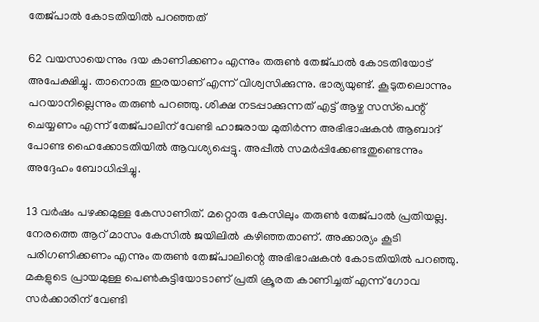തേജ്പാല്‍ കോടതിയില്‍ പറഞ്ഞത്

62 വയസായെന്നും ദയ കാണിക്കണം എന്നും തരുണ്‍ തേജ്പാല്‍ കോടതിയോട് അപേക്ഷിച്ചു. താനൊരു ഇരയാണ് എന്ന് വിശ്വസിക്കുന്നു. ഭാര്യയുണ്ട്. കൂടുതലൊന്നും പറയാനില്ലെന്നും തരുണ്‍ പറഞ്ഞു. ശിക്ഷ നടപ്പാക്കുന്നത് എട്ട് ആഴ്ച സസ്‌പെന്റ് ചെയ്യണം എന്ന് തേജ്പാലിന് വേണ്ടി ഹാജരായ മുതിര്‍ന്ന അഭിഭാഷകന്‍ ആബാദ് പോണ്ട ഹൈക്കോടതിയില്‍ ആവശ്യപ്പെട്ടു. അപ്പീല്‍ സമര്‍പ്പിക്കേണ്ടതുണ്ടെന്നും അദ്ദേഹം ബോധിപ്പിച്ചു.

13 വര്‍ഷം പഴക്കമുള്ള കേസാണിത്. മറ്റൊരു കേസിലും തരുണ്‍ തേജ്പാല്‍ പ്രതിയല്ല. നേരത്തെ ആറ് മാസം കേസില്‍ ജയിലില്‍ കഴിഞ്ഞതാണ്. അക്കാര്യം കൂടി പരിഗണിക്കണം എന്നും തരുണ്‍ തേജ്പാലിന്റെ അഭിഭാഷകന്‍ കോടതിയില്‍ പറഞ്ഞു. മകളുടെ പ്രായമുള്ള പെണ്‍കുട്ടിയോടാണ് പ്രതി ക്രൂരത കാണിച്ചത് എന്ന് ഗോവ സര്‍ക്കാരിന് വേണ്ടി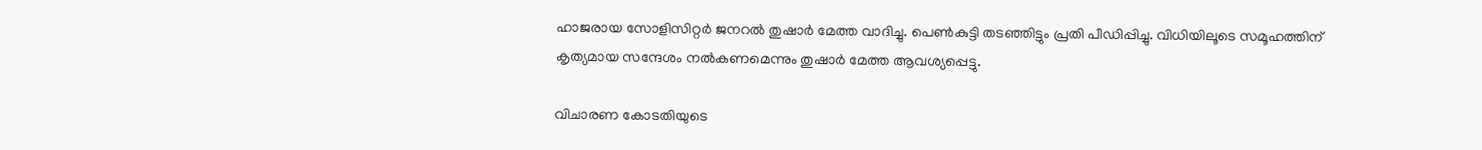ഹാജരായ സോളിസിറ്റര്‍ ജനറല്‍ തുഷാര്‍ മേത്ത വാദിച്ചു. പെണ്‍കുട്ടി തടഞ്ഞിട്ടും പ്രതി പീഡിപ്പിച്ചു. വിധിയിലൂടെ സമൂഹത്തിന് കൃത്യമായ സന്ദേശം നല്‍കണമെന്നും തുഷാര്‍ മേത്ത ആവശ്യപ്പെട്ടു.

വിചാരണ കോടതിയുടെ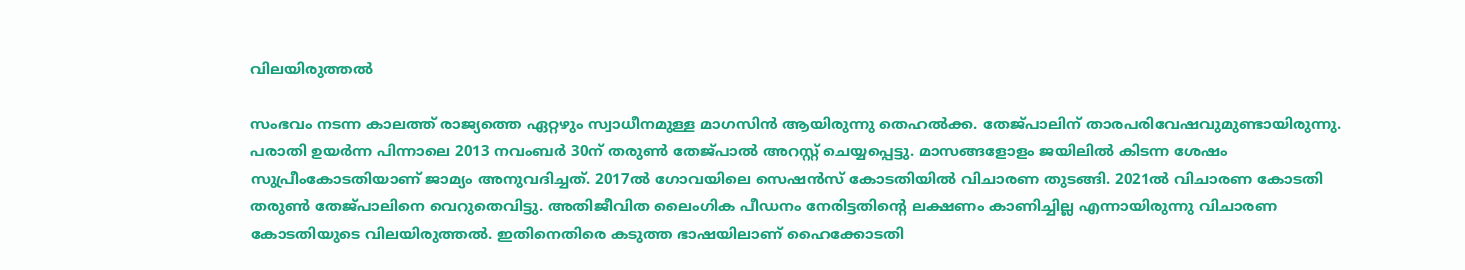വിലയിരുത്തല്‍

സംഭവം നടന്ന കാലത്ത് രാജ്യത്തെ ഏറ്റഴും സ്വാധീനമുള്ള മാഗസിന്‍ ആയിരുന്നു തെഹല്‍ക്ക. തേജ്പാലിന് താരപരിവേഷവുമുണ്ടായിരുന്നു. പരാതി ഉയര്‍ന്ന പിന്നാലെ 2013 നവംബര്‍ 30ന് തരുണ്‍ തേജ്പാല്‍ അറസ്റ്റ് ചെയ്യപ്പെട്ടു. മാസങ്ങളോളം ജയിലില്‍ കിടന്ന ശേഷം സുപ്രീംകോടതിയാണ് ജാമ്യം അനുവദിച്ചത്. 2017ല്‍ ഗോവയിലെ സെഷന്‍സ് കോടതിയില്‍ വിചാരണ തുടങ്ങി. 2021ല്‍ വിചാരണ കോടതി തരുണ്‍ തേജ്പാലിനെ വെറുതെവിട്ടു. അതിജീവിത ലൈംഗിക പീഡനം നേരിട്ടതിന്റെ ലക്ഷണം കാണിച്ചില്ല എന്നായിരുന്നു വിചാരണ കോടതിയുടെ വിലയിരുത്തല്‍. ഇതിനെതിരെ കടുത്ത ഭാഷയിലാണ് ഹൈക്കോടതി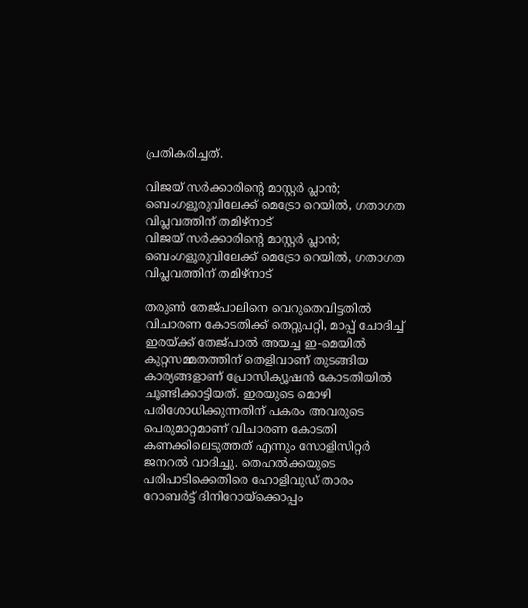പ്രതികരിച്ചത്.

വിജയ് സര്‍ക്കാരിന്റെ മാസ്റ്റര്‍ പ്ലാന്‍; ബെംഗളൂരുവിലേക്ക് മെട്രോ റെയില്‍, ഗതാഗത വിപ്ലവത്തിന് തമിഴ്‌നാട്
വിജയ് സര്‍ക്കാരിന്റെ മാസ്റ്റര്‍ പ്ലാന്‍; ബെംഗളൂരുവിലേക്ക് മെട്രോ റെയില്‍, ഗതാഗത വിപ്ലവത്തിന് തമിഴ്‌നാട്

തരുണ്‍ തേജ്പാലിനെ വെറുതെവിട്ടതില്‍ വിചാരണ കോടതിക്ക് തെറ്റുപറ്റി, മാപ്പ് ചോദിച്ച് ഇരയ്ക്ക് തേജ്പാല്‍ അയച്ച ഇ-മെയില്‍ കുറ്റസമ്മതത്തിന് തെളിവാണ് തുടങ്ങിയ കാര്യങ്ങളാണ് പ്രോസിക്യൂഷന്‍ കോടതിയില്‍ ചൂണ്ടിക്കാട്ടിയത്. ഇരയുടെ മൊഴി പരിശോധിക്കുന്നതിന് പകരം അവരുടെ പെരുമാറ്റമാണ് വിചാരണ കോടതി കണക്കിലെടുത്തത് എന്നും സോളിസിറ്റര്‍ ജനറല്‍ വാദിച്ചു. തെഹല്‍ക്കയുടെ പരിപാടിക്കെതിരെ ഹോളിവുഡ് താരം റോബര്‍ട്ട് ദിനിറോയ്‌ക്കൊപ്പം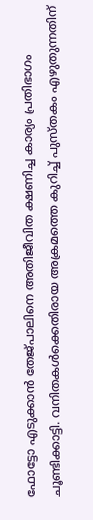ഫോട്ടോ എടുക്കാന്‍ തേജ്പാലിനെ അതിജീവിത ക്ഷണിച്ച കാര്യം പ്രതിഭാഗം ചൂണ്ടിക്കാട്ടി. വനിതകള്‍ക്കെതിരായ അക്രമത്തെ കുറിച്ച് പുസ്തകം എഴുതുന്നതിന്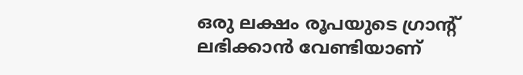ഒരു ലക്ഷം രൂപയുടെ ഗ്രാന്റ് ലഭിക്കാന്‍ വേണ്ടിയാണ്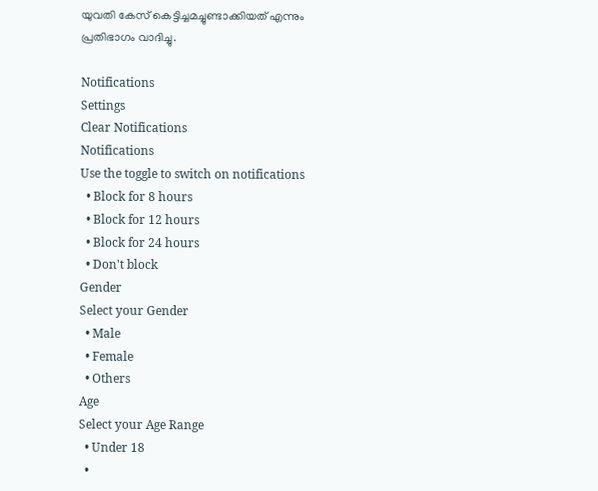യുവതി കേസ് കെട്ടിച്ചമച്ചുണ്ടാക്കിയത് എന്നും പ്രതിഭാഗം വാദിച്ചു.

Notifications
Settings
Clear Notifications
Notifications
Use the toggle to switch on notifications
  • Block for 8 hours
  • Block for 12 hours
  • Block for 24 hours
  • Don't block
Gender
Select your Gender
  • Male
  • Female
  • Others
Age
Select your Age Range
  • Under 18
  •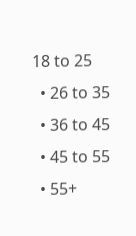18 to 25
  • 26 to 35
  • 36 to 45
  • 45 to 55
  • 55+